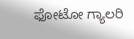ಫೋಟೋ ಗ್ಯಾಲರಿ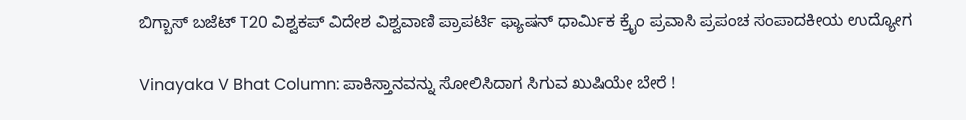ಬಿಗ್ಬಾಸ್ ಬಜೆಟ್ T20 ವಿಶ್ವಕಪ್ ವಿದೇಶ ವಿಶ್ವವಾಣಿ ಪ್ರಾಪರ್ಟಿ ಫ್ಯಾಷನ್ ಧಾರ್ಮಿಕ ಕ್ರೈಂ ಪ್ರವಾಸಿ ಪ್ರಪಂಚ ಸಂಪಾದಕೀಯ ಉದ್ಯೋಗ

Vinayaka V Bhat Column: ಪಾಕಿಸ್ತಾನವನ್ನು ಸೋಲಿಸಿದಾಗ ಸಿಗುವ ಖುಷಿಯೇ ಬೇರೆ !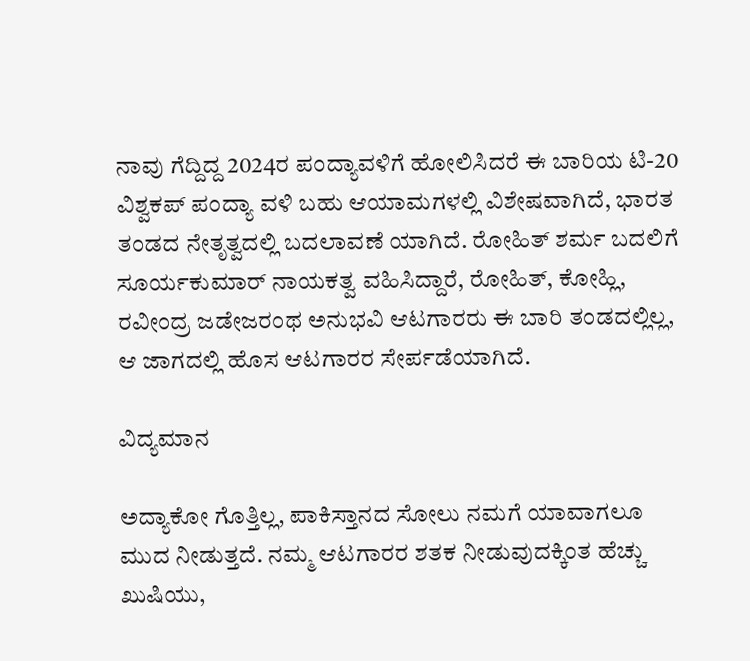ನಾವು ಗೆದ್ದಿದ್ದ 2024ರ ಪಂದ್ಯಾವಳಿಗೆ ಹೋಲಿಸಿದರೆ ಈ ಬಾರಿಯ ಟಿ-20 ವಿಶ್ವಕಪ್ ಪಂದ್ಯಾ ವಳಿ ಬಹು ಆಯಾಮಗಳಲ್ಲಿ ವಿಶೇಷವಾಗಿದೆ, ಭಾರತ ತಂಡದ ನೇತೃತ್ವದಲ್ಲಿ ಬದಲಾವಣೆ ಯಾಗಿದೆ. ರೋಹಿತ್ ಶರ್ಮ ಬದಲಿಗೆ ಸೂರ್ಯಕುಮಾರ್ ನಾಯಕತ್ವ ವಹಿಸಿದ್ದಾರೆ, ರೋಹಿತ್, ಕೋಹ್ಲಿ, ರವೀಂದ್ರ ಜಡೇಜರಂಥ ಅನುಭವಿ ಆಟಗಾರರು ಈ ಬಾರಿ ತಂಡದಲ್ಲಿಲ್ಲ, ಆ ಜಾಗದಲ್ಲಿ ಹೊಸ ಆಟಗಾರರ ಸೇರ್ಪಡೆಯಾಗಿದೆ.

ವಿದ್ಯಮಾನ

ಅದ್ಯಾಕೋ ಗೊತ್ತಿಲ್ಲ, ಪಾಕಿಸ್ತಾನದ ಸೋಲು ನಮಗೆ ಯಾವಾಗಲೂ ಮುದ ನೀಡುತ್ತದೆ. ನಮ್ಮ ಆಟಗಾರರ ಶತಕ ನೀಡುವುದಕ್ಕಿಂತ ಹೆಚ್ಚು ಖುಷಿಯು,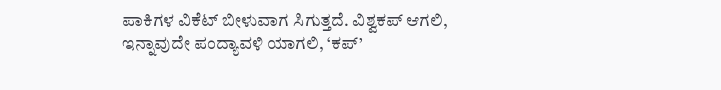ಪಾಕಿಗಳ ವಿಕೆಟ್ ಬೀಳುವಾಗ ಸಿಗುತ್ತದೆ. ವಿಶ್ವಕಪ್ ಆಗಲಿ, ಇನ್ನಾವುದೇ ಪಂದ್ಯಾವಳಿ ಯಾಗಲಿ, ‘ಕಪ್’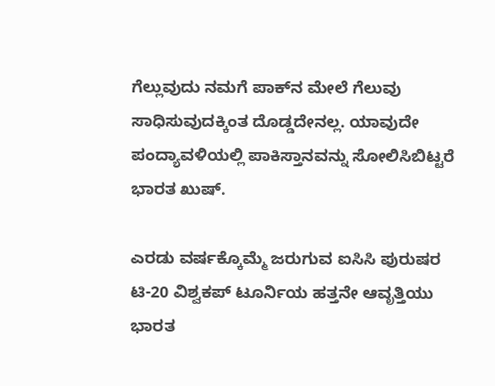ಗೆಲ್ಲುವುದು ನಮಗೆ ಪಾಕ್‌ನ ಮೇಲೆ ಗೆಲುವು ಸಾಧಿಸುವುದಕ್ಕಿಂತ ದೊಡ್ಡದೇನಲ್ಲ. ಯಾವುದೇ ಪಂದ್ಯಾವಳಿಯಲ್ಲಿ ಪಾಕಿಸ್ತಾನವನ್ನು ಸೋಲಿಸಿಬಿಟ್ಟರೆ ಭಾರತ ಖುಷ್.

ಎರಡು ವರ್ಷಕ್ಕೊಮ್ಮೆ ಜರುಗುವ ಐಸಿಸಿ ಪುರುಷರ ಟಿ-20 ವಿಶ್ವಕಪ್ ಟೂರ್ನಿಯ ಹತ್ತನೇ ಆವೃತ್ತಿಯು ಭಾರತ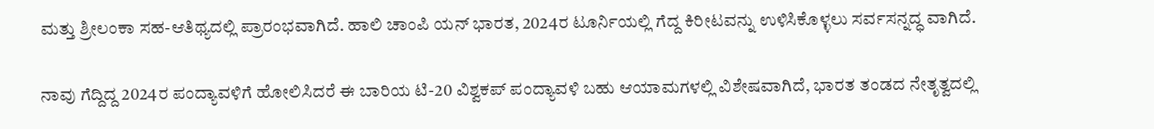ಮತ್ತು ಶ್ರೀಲಂಕಾ ಸಹ-ಆತಿಥ್ಯದಲ್ಲಿ ಪ್ರಾರಂಭವಾಗಿದೆ. ಹಾಲಿ ಚಾಂಪಿ ಯನ್ ಭಾರತ, 2024ರ ಟೂರ್ನಿಯಲ್ಲಿ ಗೆದ್ದ ಕಿರೀಟವನ್ನು ಉಳಿಸಿಕೊಳ್ಳಲು ಸರ್ವಸನ್ನದ್ಧ ವಾಗಿದೆ.

ನಾವು ಗೆದ್ದಿದ್ದ 2024ರ ಪಂದ್ಯಾವಳಿಗೆ ಹೋಲಿಸಿದರೆ ಈ ಬಾರಿಯ ಟಿ-20 ವಿಶ್ವಕಪ್ ಪಂದ್ಯಾವಳಿ ಬಹು ಆಯಾಮಗಳಲ್ಲಿ ವಿಶೇಷವಾಗಿದೆ, ಭಾರತ ತಂಡದ ನೇತೃತ್ವದಲ್ಲಿ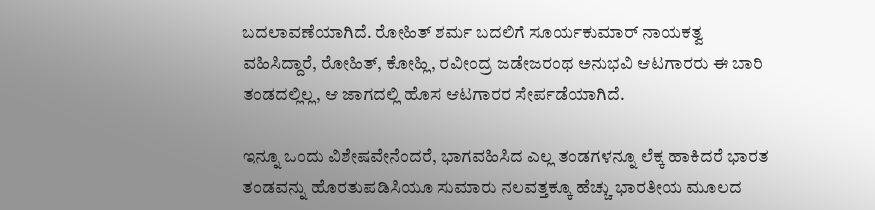ಬದಲಾವಣೆಯಾಗಿದೆ. ರೋಹಿತ್ ಶರ್ಮ ಬದಲಿಗೆ ಸೂರ್ಯಕುಮಾರ್ ನಾಯಕತ್ವ ವಹಿಸಿದ್ದಾರೆ, ರೋಹಿತ್, ಕೋಹ್ಲಿ, ರವೀಂದ್ರ ಜಡೇಜರಂಥ ಅನುಭವಿ ಆಟಗಾರರು ಈ ಬಾರಿ ತಂಡದಲ್ಲಿಲ್ಲ, ಆ ಜಾಗದಲ್ಲಿ ಹೊಸ ಆಟಗಾರರ ಸೇರ್ಪಡೆಯಾಗಿದೆ.

ಇನ್ನೂ ಒಂದು ವಿಶೇಷವೇನೆಂದರೆ, ಭಾಗವಹಿಸಿದ ಎಲ್ಲ ತಂಡಗಳನ್ನೂ ಲೆಕ್ಕ ಹಾಕಿದರೆ ಭಾರತ ತಂಡವನ್ನು ಹೊರತುಪಡಿಸಿಯೂ ಸುಮಾರು ನಲವತ್ತಕ್ಕೂ ಹೆಚ್ಚು ಭಾರತೀಯ ಮೂಲದ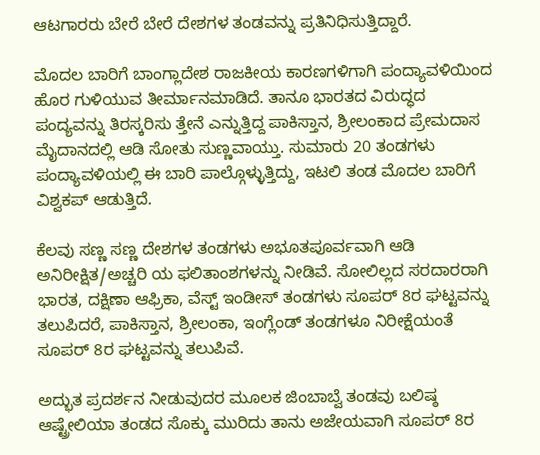ಆಟಗಾರರು ಬೇರೆ ಬೇರೆ ದೇಶಗಳ ತಂಡವನ್ನು ಪ್ರತಿನಿಧಿಸುತ್ತಿದ್ದಾರೆ.

ಮೊದಲ ಬಾರಿಗೆ ಬಾಂಗ್ಲಾದೇಶ ರಾಜಕೀಯ ಕಾರಣಗಳಿಗಾಗಿ ಪಂದ್ಯಾವಳಿಯಿಂದ ಹೊರ ಗುಳಿಯುವ ತೀರ್ಮಾನಮಾಡಿದೆ. ತಾನೂ ಭಾರತದ ವಿರುದ್ಧದ ಪಂದ್ಯವನ್ನು ತಿರಸ್ಕರಿಸು ತ್ತೇನೆ ಎನ್ನುತ್ತಿದ್ದ ಪಾಕಿಸ್ತಾನ, ಶ್ರೀಲಂಕಾದ ಪ್ರೇಮದಾಸ ಮೈದಾನದಲ್ಲಿ ಆಡಿ ಸೋತು ಸುಣ್ಣವಾಯ್ತು. ಸುಮಾರು 20 ತಂಡಗಳು ಪಂದ್ಯಾವಳಿಯಲ್ಲಿ ಈ ಬಾರಿ ಪಾಲ್ಗೊಳ್ಳುತ್ತಿದ್ದು, ಇಟಲಿ ತಂಡ ಮೊದಲ ಬಾರಿಗೆ ವಿಶ್ವಕಪ್ ಆಡುತ್ತಿದೆ.

ಕೆಲವು ಸಣ್ಣ ಸಣ್ಣ ದೇಶಗಳ ತಂಡಗಳು ಅಭೂತಪೂರ್ವವಾಗಿ ಆಡಿ ಅನಿರೀಕ್ಷಿತ/ಅಚ್ಚರಿ ಯ ಫಲಿತಾಂಶಗಳನ್ನು ನೀಡಿವೆ. ಸೋಲಿಲ್ಲದ ಸರದಾರರಾಗಿ ಭಾರತ, ದಕ್ಷಿಣಾ ಆಫ್ರಿಕಾ, ವೆಸ್ಟ್ ಇಂಡೀಸ್ ತಂಡಗಳು ಸೂಪರ್ 8ರ ಘಟ್ಟವನ್ನು ತಲುಪಿದರೆ, ಪಾಕಿಸ್ತಾನ, ಶ್ರೀಲಂಕಾ, ಇಂಗ್ಲೆಂಡ್ ತಂಡಗಳೂ ನಿರೀಕ್ಷೆಯಂತೆ ಸೂಪರ್ 8ರ ಘಟ್ಟವನ್ನು ತಲುಪಿವೆ.

ಅದ್ಭುತ ಪ್ರದರ್ಶನ ನೀಡುವುದರ ಮೂಲಕ ಜಿಂಬಾಬ್ವೆ ತಂಡವು ಬಲಿಷ್ಠ ಆಷ್ಟ್ರೇಲಿಯಾ ತಂಡದ ಸೊಕ್ಕು ಮುರಿದು ತಾನು ಅಜೇಯವಾಗಿ ಸೂಪರ್ 8ರ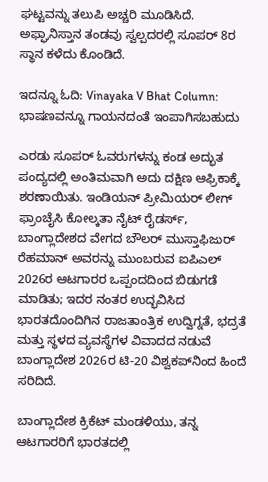ಘಟ್ಟವನ್ನು ತಲುಪಿ ಅಚ್ಚರಿ ಮೂಡಿಸಿದೆ. ಅಫ್ಘಾನಿಸ್ತಾನ ತಂಡವು ಸ್ವಲ್ಪದರಲ್ಲಿ ಸೂಪರ್ 8ರ ಸ್ಥಾನ ಕಳೆದು ಕೊಂಡಿದೆ.

ಇದನ್ನೂ ಓದಿ: Vinayaka V Bhat Column: ಭಾಷಣವನ್ನೂ ಗಾಯನದಂತೆ ಇಂಪಾಗಿಸಬಹುದು

ಎರಡು ಸೂಪರ್ ಓವರುಗಳನ್ನು ಕಂಡ ಅದ್ಭುತ ಪಂದ್ಯದಲ್ಲಿ ಅಂತಿಮವಾಗಿ ಅದು ದಕ್ಷಿಣ ಆಫ್ರಿಕಾಕ್ಕೆ ಶರಣಾಯಿತು. ಇಂಡಿಯನ್ ಪ್ರೀಮಿಯರ್ ಲೀಗ್ ಫ್ರಾಂಚೈಸಿ ಕೋಲ್ಕತಾ ನೈಟ್ ರೈಡರ್ಸ್, ಬಾಂಗ್ಲಾದೇಶದ ವೇಗದ ಬೌಲರ್ ಮುಸ್ತಾಫಿಜುರ್ ರೆಹಮಾನ್ ಅವರನ್ನು ಮುಂಬರುವ ಐಪಿಎಲ್ 2026ರ ಆಟಗಾರರ ಒಪ್ಪಂದದಿಂದ ಬಿಡುಗಡೆ ಮಾಡಿತು; ಇದರ ನಂತರ ಉದ್ಭವಿಸಿದ ಭಾರತದೊಂದಿಗಿನ ರಾಜತಾಂತ್ರಿಕ ಉದ್ವಿಗ್ನತೆ, ಭದ್ರತೆ ಮತ್ತು ಸ್ಥಳದ ವ್ಯವಸ್ಥೆಗಳ ವಿವಾದದ ನಡುವೆ ಬಾಂಗ್ಲಾದೇಶ 2026ರ ಟಿ-20 ವಿಶ್ವಕಪ್‌ನಿಂದ ಹಿಂದೆ ಸರಿದಿದೆ.

ಬಾಂಗ್ಲಾದೇಶ ಕ್ರಿಕೆಟ್ ಮಂಡಳಿಯು, ತನ್ನ ಆಟಗಾರರಿಗೆ ಭಾರತದಲ್ಲಿ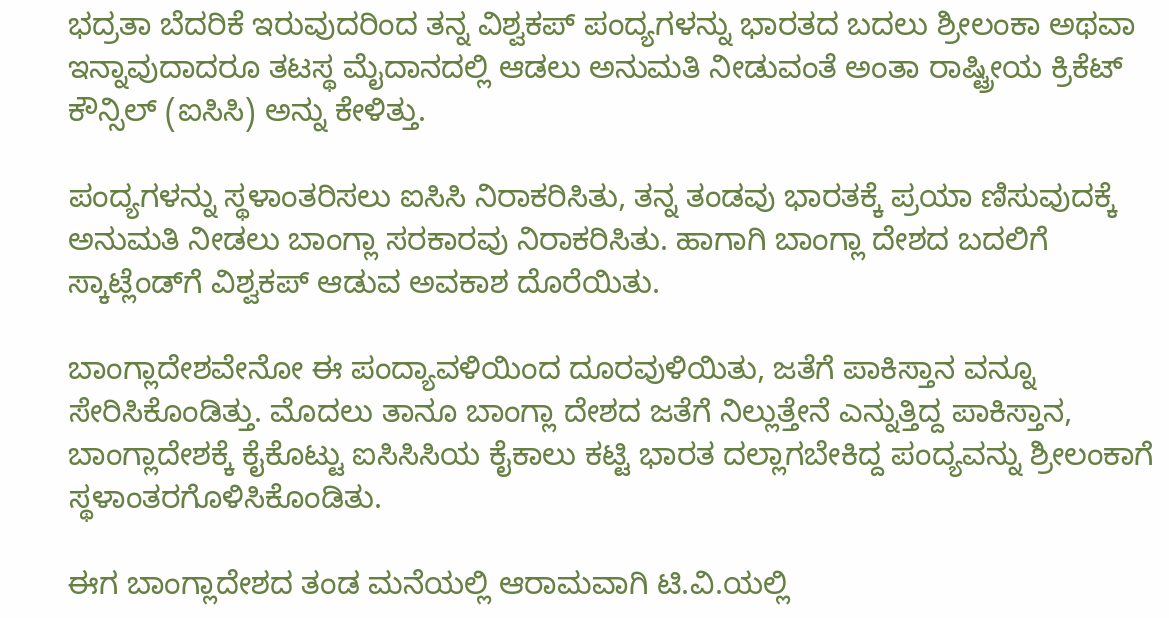ಭದ್ರತಾ ಬೆದರಿಕೆ ಇರುವುದರಿಂದ ತನ್ನ ವಿಶ್ವಕಪ್ ಪಂದ್ಯಗಳನ್ನು ಭಾರತದ ಬದಲು ಶ್ರೀಲಂಕಾ ಅಥವಾ ಇನ್ನಾವುದಾದರೂ ತಟಸ್ಥ ಮೈದಾನದಲ್ಲಿ ಆಡಲು ಅನುಮತಿ ನೀಡುವಂತೆ ಅಂತಾ ರಾಷ್ಟ್ರೀಯ ಕ್ರಿಕೆಟ್ ಕೌನ್ಸಿಲ್ (ಐಸಿಸಿ) ಅನ್ನು ಕೇಳಿತ್ತು.

ಪಂದ್ಯಗಳನ್ನು ಸ್ಥಳಾಂತರಿಸಲು ಐಸಿಸಿ ನಿರಾಕರಿಸಿತು, ತನ್ನ ತಂಡವು ಭಾರತಕ್ಕೆ ಪ್ರಯಾ ಣಿಸುವುದಕ್ಕೆ ಅನುಮತಿ ನೀಡಲು ಬಾಂಗ್ಲಾ ಸರಕಾರವು ನಿರಾಕರಿಸಿತು. ಹಾಗಾಗಿ ಬಾಂಗ್ಲಾ ದೇಶದ ಬದಲಿಗೆ ಸ್ಕಾಟ್ಲೆಂಡ್‌ಗೆ ವಿಶ್ವಕಪ್ ಆಡುವ ಅವಕಾಶ ದೊರೆಯಿತು.

ಬಾಂಗ್ಲಾದೇಶವೇನೋ ಈ ಪಂದ್ಯಾವಳಿಯಿಂದ ದೂರವುಳಿಯಿತು, ಜತೆಗೆ ಪಾಕಿಸ್ತಾನ ವನ್ನೂ ಸೇರಿಸಿಕೊಂಡಿತ್ತು. ಮೊದಲು ತಾನೂ ಬಾಂಗ್ಲಾ ದೇಶದ ಜತೆಗೆ ನಿಲ್ಲುತ್ತೇನೆ ಎನ್ನುತ್ತಿದ್ದ ಪಾಕಿಸ್ತಾನ, ಬಾಂಗ್ಲಾದೇಶಕ್ಕೆ ಕೈಕೊಟ್ಟು ಐಸಿಸಿಸಿಯ ಕೈಕಾಲು ಕಟ್ಟಿ ಭಾರತ ದಲ್ಲಾಗಬೇಕಿದ್ದ ಪಂದ್ಯವನ್ನು ಶ್ರೀಲಂಕಾಗೆ ಸ್ಥಳಾಂತರಗೊಳಿಸಿಕೊಂಡಿತು.

ಈಗ ಬಾಂಗ್ಲಾದೇಶದ ತಂಡ ಮನೆಯಲ್ಲಿ ಆರಾಮವಾಗಿ ಟಿ.ವಿ.ಯಲ್ಲಿ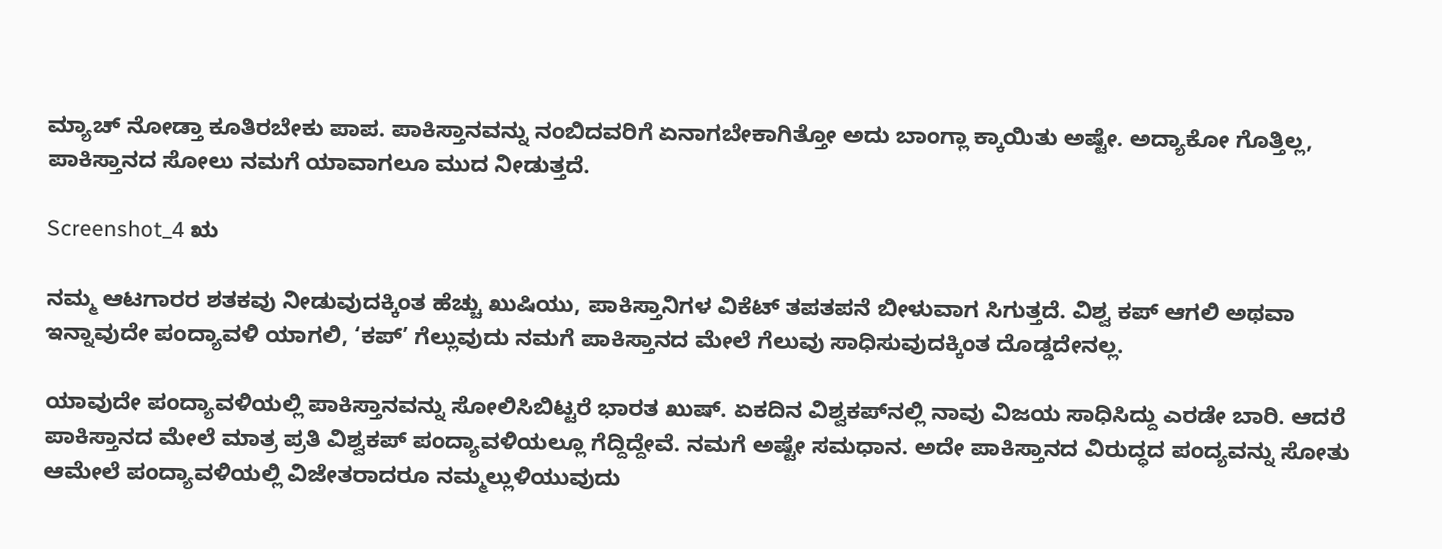ಮ್ಯಾಚ್ ನೋಡ್ತಾ ಕೂತಿರಬೇಕು ಪಾಪ. ಪಾಕಿಸ್ತಾನವನ್ನು ನಂಬಿದವರಿಗೆ ಏನಾಗಬೇಕಾಗಿತ್ತೋ ಅದು ಬಾಂಗ್ಲಾ ಕ್ಕಾಯಿತು ಅಷ್ಟೇ. ಅದ್ಯಾಕೋ ಗೊತ್ತಿಲ್ಲ, ಪಾಕಿಸ್ತಾನದ ಸೋಲು ನಮಗೆ ಯಾವಾಗಲೂ ಮುದ ನೀಡುತ್ತದೆ.

Screenshot_4 ಋ

ನಮ್ಮ ಆಟಗಾರರ ಶತಕವು ನೀಡುವುದಕ್ಕಿಂತ ಹೆಚ್ಚು ಖುಷಿಯು, ಪಾಕಿಸ್ತಾನಿಗಳ ವಿಕೆಟ್ ತಪತಪನೆ ಬೀಳುವಾಗ ಸಿಗುತ್ತದೆ. ವಿಶ್ವ ಕಪ್ ಆಗಲಿ ಅಥವಾ ಇನ್ನಾವುದೇ ಪಂದ್ಯಾವಳಿ ಯಾಗಲಿ, ‘ಕಪ್’ ಗೆಲ್ಲುವುದು ನಮಗೆ ಪಾಕಿಸ್ತಾನದ ಮೇಲೆ ಗೆಲುವು ಸಾಧಿಸುವುದಕ್ಕಿಂತ ದೊಡ್ಡದೇನಲ್ಲ.

ಯಾವುದೇ ಪಂದ್ಯಾವಳಿಯಲ್ಲಿ ಪಾಕಿಸ್ತಾನವನ್ನು ಸೋಲಿಸಿಬಿಟ್ಟರೆ ಭಾರತ ಖುಷ್. ಏಕದಿನ ವಿಶ್ವಕಪ್‌ನಲ್ಲಿ ನಾವು ವಿಜಯ ಸಾಧಿಸಿದ್ದು ಎರಡೇ ಬಾರಿ. ಆದರೆ ಪಾಕಿಸ್ತಾನದ ಮೇಲೆ ಮಾತ್ರ ಪ್ರತಿ ವಿಶ್ವಕಪ್ ಪಂದ್ಯಾವಳಿಯಲ್ಲೂ ಗೆದ್ದಿದ್ದೇವೆ. ನಮಗೆ ಅಷ್ಟೇ ಸಮಧಾನ. ಅದೇ ಪಾಕಿಸ್ತಾನದ ವಿರುದ್ಧದ ಪಂದ್ಯವನ್ನು ಸೋತು ಆಮೇಲೆ ಪಂದ್ಯಾವಳಿಯಲ್ಲಿ ವಿಜೇತರಾದರೂ ನಮ್ಮಲ್ಲುಳಿಯುವುದು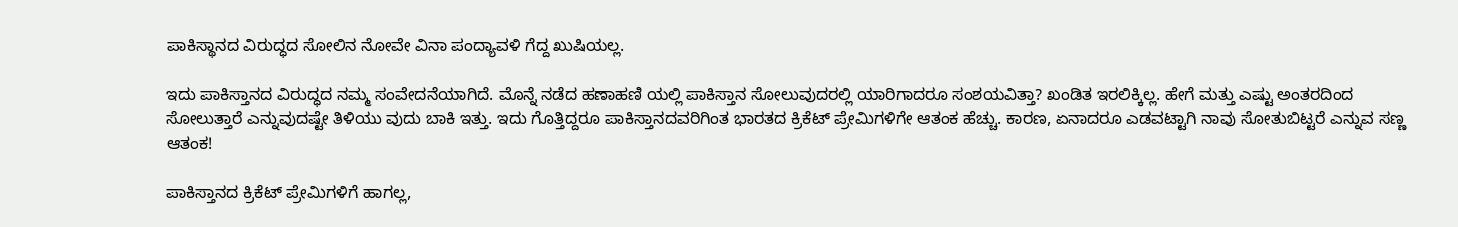ಪಾಕಿಸ್ಥಾನದ ವಿರುದ್ಧದ ಸೋಲಿನ ನೋವೇ ವಿನಾ ಪಂದ್ಯಾವಳಿ ಗೆದ್ದ ಖುಷಿಯಲ್ಲ.

ಇದು ಪಾಕಿಸ್ತಾನದ ವಿರುದ್ಧದ ನಮ್ಮ ಸಂವೇದನೆಯಾಗಿದೆ. ಮೊನ್ನೆ ನಡೆದ ಹಣಾಹಣಿ ಯಲ್ಲಿ ಪಾಕಿಸ್ತಾನ ಸೋಲುವುದರಲ್ಲಿ ಯಾರಿಗಾದರೂ ಸಂಶಯವಿತ್ತಾ? ಖಂಡಿತ ಇರಲಿಕ್ಕಿಲ್ಲ. ಹೇಗೆ ಮತ್ತು ಎಷ್ಟು ಅಂತರದಿಂದ ಸೋಲುತ್ತಾರೆ ಎನ್ನುವುದಷ್ಟೇ ತಿಳಿಯು ವುದು ಬಾಕಿ ಇತ್ತು. ಇದು ಗೊತ್ತಿದ್ದರೂ ಪಾಕಿಸ್ತಾನದವರಿಗಿಂತ ಭಾರತದ ಕ್ರಿಕೆಟ್ ಪ್ರೇಮಿಗಳಿಗೇ ಆತಂಕ ಹೆಚ್ಚು. ಕಾರಣ, ಏನಾದರೂ ಎಡವಟ್ಟಾಗಿ ನಾವು ಸೋತುಬಿಟ್ಟರೆ ಎನ್ನುವ ಸಣ್ಣ ಆತಂಕ!

ಪಾಕಿಸ್ತಾನದ ಕ್ರಿಕೆಟ್ ಪ್ರೇಮಿಗಳಿಗೆ ಹಾಗಲ್ಲ,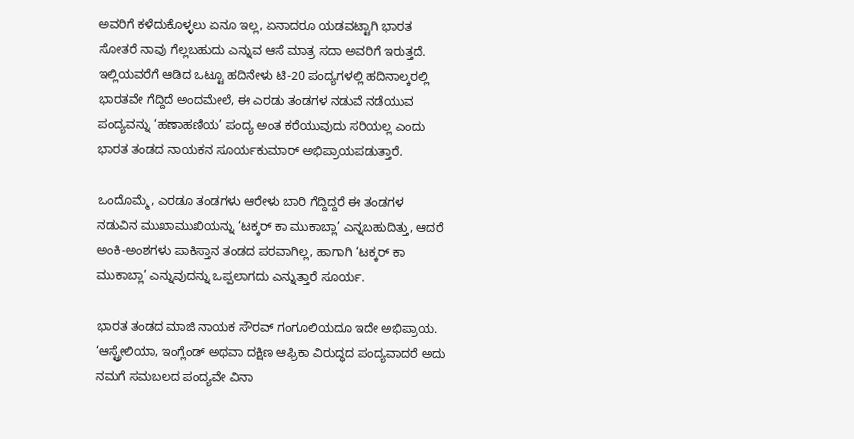ಅವರಿಗೆ ಕಳೆದುಕೊಳ್ಳಲು ಏನೂ ಇಲ್ಲ, ಏನಾದರೂ ಯಡವಟ್ಟಾಗಿ ಭಾರತ ಸೋತರೆ ನಾವು ಗೆಲ್ಲಬಹುದು ಎನ್ನುವ ಆಸೆ ಮಾತ್ರ ಸದಾ ಅವರಿಗೆ ಇರುತ್ತದೆ. ಇಲ್ಲಿಯವರೆಗೆ ಆಡಿದ ಒಟ್ಟೂ ಹದಿನೇಳು ಟಿ-20 ಪಂದ್ಯಗಳಲ್ಲಿ ಹದಿನಾಲ್ಕರಲ್ಲಿ ಭಾರತವೇ ಗೆದ್ದಿದೆ ಅಂದಮೇಲೆ, ಈ ಎರಡು ತಂಡಗಳ ನಡುವೆ ನಡೆಯುವ ಪಂದ್ಯವನ್ನು ‘ಹಣಾಹಣಿಯ’ ಪಂದ್ಯ ಅಂತ ಕರೆಯುವುದು ಸರಿಯಲ್ಲ ಎಂದು ಭಾರತ ತಂಡದ ನಾಯಕನ ಸೂರ್ಯಕುಮಾರ್ ಅಭಿಪ್ರಾಯಪಡುತ್ತಾರೆ.

ಒಂದೊಮ್ಮೆ, ಎರಡೂ ತಂಡಗಳು ಆರೇಳು ಬಾರಿ ಗೆದ್ದಿದ್ದರೆ ಈ ತಂಡಗಳ ನಡುವಿನ ಮುಖಾಮುಖಿಯನ್ನು ‘ಟಕ್ಕರ್ ಕಾ ಮುಕಾಬ್ಲಾ’ ಎನ್ನಬಹುದಿತ್ತು, ಆದರೆ ಅಂಕಿ-ಅಂಶಗಳು ಪಾಕಿಸ್ತಾನ ತಂಡದ ಪರವಾಗಿಲ್ಲ, ಹಾಗಾಗಿ ‘ಟಕ್ಕರ್ ಕಾ ಮುಕಾಬ್ಲಾ’ ಎನ್ನುವುದನ್ನು ಒಪ್ಪಲಾಗದು ಎನ್ನುತ್ತಾರೆ ಸೂರ್ಯ.

ಭಾರತ ತಂಡದ ಮಾಜಿ ನಾಯಕ ಸೌರವ್ ಗಂಗೂಲಿಯದೂ ಇದೇ ಅಭಿಪ್ರಾಯ. ‘ಆಸ್ಟ್ರೇಲಿಯಾ, ಇಂಗ್ಲೆಂಡ್ ಅಥವಾ ದಕ್ಷಿಣ ಆಫ್ರಿಕಾ ವಿರುದ್ಧದ ಪಂದ್ಯವಾದರೆ ಅದು ನಮಗೆ ಸಮಬಲದ ಪಂದ್ಯವೇ ವಿನಾ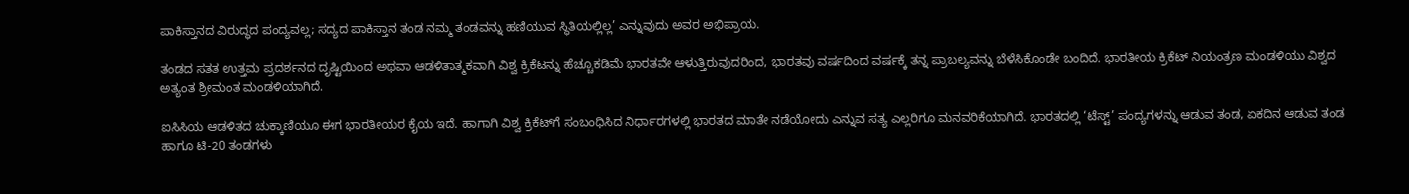ಪಾಕಿಸ್ತಾನದ ವಿರುದ್ಧದ ಪಂದ್ಯವಲ್ಲ; ಸದ್ಯದ ಪಾಕಿಸ್ತಾನ ತಂಡ ನಮ್ಮ ತಂಡವನ್ನು ಹಣಿಯುವ ಸ್ಥಿತಿಯಲ್ಲಿಲ್ಲ’ ಎನ್ನುವುದು ಅವರ ಅಭಿಪ್ರಾಯ.

ತಂಡದ ಸತತ ಉತ್ತಮ ಪ್ರದರ್ಶನದ ದೃಷ್ಟಿಯಿಂದ ಅಥವಾ ಆಡಳಿತಾತ್ಮಕವಾಗಿ ವಿಶ್ವ ಕ್ರಿಕೆಟನ್ನು ಹೆಚ್ಚೂಕಡಿಮೆ ಭಾರತವೇ ಆಳುತ್ತಿರುವುದರಿಂದ, ಭಾರತವು ವರ್ಷದಿಂದ ವರ್ಷಕ್ಕೆ ತನ್ನ ಪ್ರಾಬಲ್ಯವನ್ನು ಬೆಳೆಸಿಕೊಂಡೇ ಬಂದಿದೆ. ಭಾರತೀಯ ಕ್ರಿಕೆಟ್ ನಿಯಂತ್ರಣ ಮಂಡಳಿಯು ವಿಶ್ವದ ಅತ್ಯಂತ ಶ್ರೀಮಂತ ಮಂಡಳಿಯಾಗಿದೆ.

ಐಸಿಸಿಯ ಆಡಳಿತದ ಚುಕ್ಕಾಣಿಯೂ ಈಗ ಭಾರತೀಯರ ಕೈಯ ಇದೆ. ಹಾಗಾಗಿ ವಿಶ್ವ ಕ್ರಿಕೆಟ್‌ಗೆ ಸಂಬಂಧಿಸಿದ ನಿರ್ಧಾರಗಳಲ್ಲಿ ಭಾರತದ ಮಾತೇ ನಡೆಯೋದು ಎನ್ನುವ ಸತ್ಯ ಎಲ್ಲರಿಗೂ ಮನವರಿಕೆಯಾಗಿದೆ. ಭಾರತದಲ್ಲಿ ‘ಟೆಸ್ಟ್’ ಪಂದ್ಯಗಳನ್ನು ಆಡುವ ತಂಡ, ಏಕದಿನ ಆಡುವ ತಂಡ ಹಾಗೂ ಟಿ-20 ತಂಡಗಳು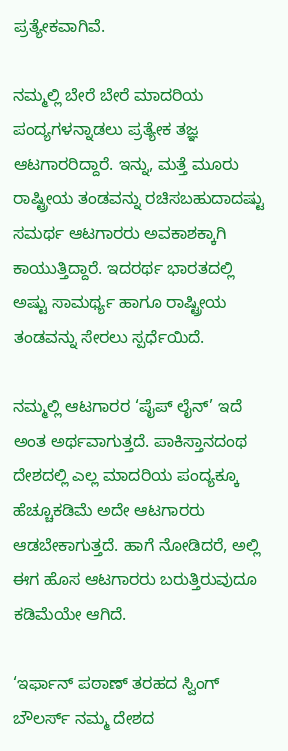ಪ್ರತ್ಯೇಕವಾಗಿವೆ.

ನಮ್ಮಲ್ಲಿ ಬೇರೆ ಬೇರೆ ಮಾದರಿಯ ಪಂದ್ಯಗಳನ್ನಾಡಲು ಪ್ರತ್ಯೇಕ ತಜ್ಞ ಆಟಗಾರರಿದ್ದಾರೆ. ಇನ್ನು, ಮತ್ತೆ ಮೂರು ರಾಷ್ಟ್ರೀಯ ತಂಡವನ್ನು ರಚಿಸಬಹುದಾದಷ್ಟು ಸಮರ್ಥ ಆಟಗಾರರು ಅವಕಾಶಕ್ಕಾಗಿ ಕಾಯುತ್ತಿದ್ದಾರೆ. ಇದರರ್ಥ ಭಾರತದಲ್ಲಿ ಅಷ್ಟು ಸಾಮರ್ಥ್ಯ ಹಾಗೂ ರಾಷ್ಟ್ರೀಯ ತಂಡವನ್ನು ಸೇರಲು ಸ್ಪರ್ಧೆಯಿದೆ.

ನಮ್ಮಲ್ಲಿ ಆಟಗಾರರ ‘ಪೈಪ್ ಲೈನ್’ ಇದೆ ಅಂತ ಅರ್ಥವಾಗುತ್ತದೆ. ಪಾಕಿಸ್ತಾನದಂಥ ದೇಶದಲ್ಲಿ ಎಲ್ಲ ಮಾದರಿಯ ಪಂದ್ಯಕ್ಕೂ ಹೆಚ್ಚೂಕಡಿಮೆ ಅದೇ ಆಟಗಾರರು ಆಡಬೇಕಾಗುತ್ತದೆ. ಹಾಗೆ ನೋಡಿದರೆ, ಅಲ್ಲಿ ಈಗ ಹೊಸ ಆಟಗಾರರು ಬರುತ್ತಿರುವುದೂ ಕಡಿಮೆಯೇ ಆಗಿದೆ.

‘ಇರ್ಫಾನ್ ಪಠಾಣ್ ತರಹದ ಸ್ವಿಂಗ್ ಬೌಲರ್ಸ್ ನಮ್ಮ ದೇಶದ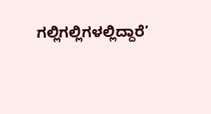ಗಲ್ಲಿಗಲ್ಲಿಗಳಲ್ಲಿದ್ದಾರೆ’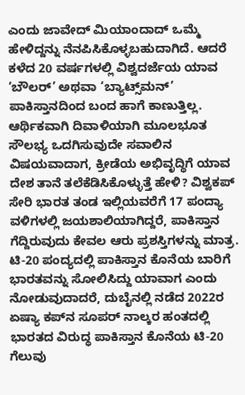ಎಂದು ಜಾವೇದ್ ಮಿಯಾಂದಾದ್ ಒಮ್ಮೆ ಹೇಳಿದ್ದನ್ನು ನೆನಪಿಸಿಕೊಳ್ಳಬಹುದಾಗಿದೆ. ಆದರೆ ಕಳೆದ 20 ವರ್ಷಗಳಲ್ಲಿ ವಿಶ್ವದರ್ಜೆಯ ಯಾವ ‘ಬೌಲರ್’ ಅಥವಾ ‘ಬ್ಯಾಟ್ಸ್‌ಮನ್’ ಪಾಕಿಸ್ತಾನದಿಂದ ಬಂದ ಹಾಗೆ ಕಾಣುತ್ತಿಲ್ಲ. ಆರ್ಥಿಕವಾಗಿ ದಿವಾಳಿಯಾಗಿ ಮೂಲಭೂತ ಸೌಲಭ್ಯ ಒದಗಿಸುವುದೇ ಸವಾಲಿನ ವಿಷಯವಾದಾಗ, ಕ್ರೀಡೆಯ ಅಭಿವೃದ್ಧಿಗೆ ಯಾವ ದೇಶ ತಾನೆ ತಲೆಕೆಡಿಸಿಕೊಳ್ಳುತ್ತೆ ಹೇಳಿ? ವಿಶ್ವಕಪ್ ಸೇರಿ ಭಾರತ ತಂಡ ಇಲ್ಲಿಯವರೆಗೆ 17 ಪಂದ್ಯಾ ವಳಿಗಳಲ್ಲಿ ಜಯಶಾಲಿಯಾಗಿದ್ದರೆ, ಪಾಕಿಸ್ತಾನ ಗೆದ್ದಿರುವುದು ಕೇವಲ ಆರು ಪ್ರಶಸ್ತಿಗಳನ್ನು ಮಾತ್ರ. ಟಿ-20 ಪಂದ್ಯದಲ್ಲಿ ಪಾಕಿಸ್ತಾನ ಕೊನೆಯ ಬಾರಿಗೆ ಭಾರತವನ್ನು ಸೋಲಿಸಿದ್ದು ಯಾವಾಗ ಎಂದು ನೋಡುವುದಾದರೆ, ದುಬೈನಲ್ಲಿ ನಡೆದ 2022ರ ಏಷ್ಯಾ ಕಪ್‌ನ ಸೂಪರ್ ನಾಲ್ಕರ ಹಂತದಲ್ಲಿ ಭಾರತದ ವಿರುದ್ಧ ಪಾಕಿಸ್ತಾನ ಕೊನೆಯ ಟಿ-20 ಗೆಲುವು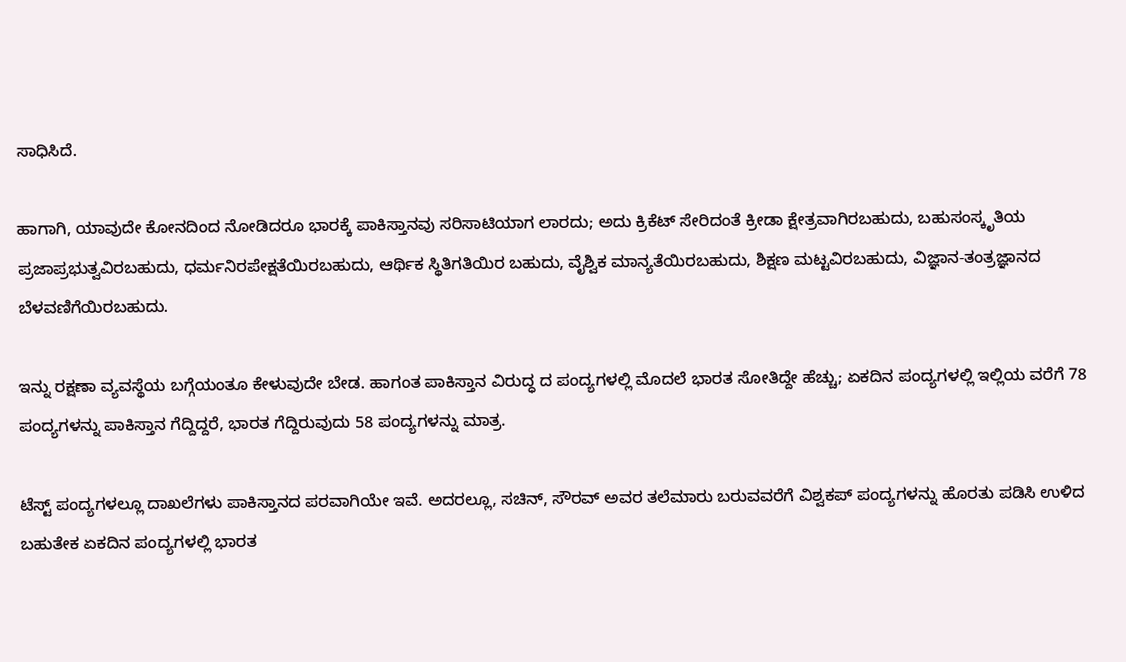ಸಾಧಿಸಿದೆ.

ಹಾಗಾಗಿ, ಯಾವುದೇ ಕೋನದಿಂದ ನೋಡಿದರೂ ಭಾರಕ್ಕೆ ಪಾಕಿಸ್ತಾನವು ಸರಿಸಾಟಿಯಾಗ ಲಾರದು; ಅದು ಕ್ರಿಕೆಟ್ ಸೇರಿದಂತೆ ಕ್ರೀಡಾ ಕ್ಷೇತ್ರವಾಗಿರಬಹುದು, ಬಹುಸಂಸ್ಕೃತಿಯ ಪ್ರಜಾಪ್ರಭುತ್ವವಿರಬಹುದು, ಧರ್ಮನಿರಪೇಕ್ಷತೆಯಿರಬಹುದು, ಆರ್ಥಿಕ ಸ್ಥಿತಿಗತಿಯಿರ ಬಹುದು, ವೈಶ್ವಿಕ ಮಾನ್ಯತೆಯಿರಬಹುದು, ಶಿಕ್ಷಣ ಮಟ್ಟವಿರಬಹುದು, ವಿಜ್ಞಾನ-ತಂತ್ರಜ್ಞಾನದ ಬೆಳವಣಿಗೆಯಿರಬಹುದು.

ಇನ್ನು ರಕ್ಷಣಾ ವ್ಯವಸ್ಥೆಯ ಬಗ್ಗೆಯಂತೂ ಕೇಳುವುದೇ ಬೇಡ. ಹಾಗಂತ ಪಾಕಿಸ್ತಾನ ವಿರುದ್ಧ ದ ಪಂದ್ಯಗಳಲ್ಲಿ ಮೊದಲೆ ಭಾರತ ಸೋತಿದ್ದೇ ಹೆಚ್ಚು; ಏಕದಿನ ಪಂದ್ಯಗಳಲ್ಲಿ ಇಲ್ಲಿಯ ವರೆಗೆ 78 ಪಂದ್ಯಗಳನ್ನು ಪಾಕಿಸ್ತಾನ ಗೆದ್ದಿದ್ದರೆ, ಭಾರತ ಗೆದ್ದಿರುವುದು 58 ಪಂದ್ಯಗಳನ್ನು ಮಾತ್ರ.

ಟೆಸ್ಟ್ ಪಂದ್ಯಗಳಲ್ಲೂ ದಾಖಲೆಗಳು ಪಾಕಿಸ್ತಾನದ ಪರವಾಗಿಯೇ ಇವೆ. ಅದರಲ್ಲೂ, ಸಚಿನ್, ಸೌರವ್ ಅವರ ತಲೆಮಾರು ಬರುವವರೆಗೆ ವಿಶ್ವಕಪ್ ಪಂದ್ಯಗಳನ್ನು ಹೊರತು ಪಡಿಸಿ ಉಳಿದ ಬಹುತೇಕ ಏಕದಿನ ಪಂದ್ಯಗಳಲ್ಲಿ ಭಾರತ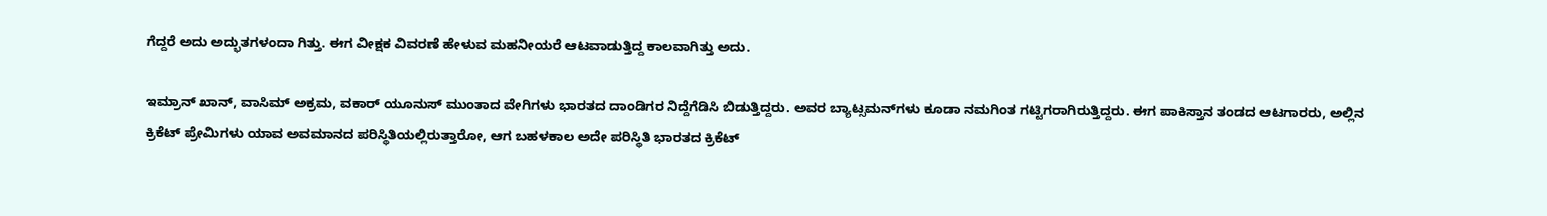ಗೆದ್ದರೆ ಅದು ಅದ್ಭುತಗಳಂದಾ ಗಿತ್ತು. ಈಗ ವೀಕ್ಷಕ ವಿವರಣೆ ಹೇಳುವ ಮಹನೀಯರೆ ಆಟವಾಡುತ್ತಿದ್ದ ಕಾಲವಾಗಿತ್ತು ಅದು.

ಇಮ್ರಾನ್ ಖಾನ್, ವಾಸಿಮ್ ಅಕ್ರಮ, ವಕಾರ್ ಯೂನುಸ್ ಮುಂತಾದ ವೇಗಿಗಳು ಭಾರತದ ದಾಂಡಿಗರ ನಿದ್ದೆಗೆಡಿಸಿ ಬಿಡುತ್ತಿದ್ದರು. ಅವರ ಬ್ಯಾಟ್ಸಮನ್‌ಗಳು ಕೂಡಾ ನಮಗಿಂತ ಗಟ್ಟಿಗರಾಗಿರುತ್ತಿದ್ದರು. ಈಗ ಪಾಕಿಸ್ತಾನ ತಂಡದ ಆಟಗಾರರು, ಅಲ್ಲಿನ ಕ್ರಿಕೆಟ್ ಪ್ರೇಮಿಗಳು ಯಾವ ಅವಮಾನದ ಪರಿಸ್ಥಿತಿಯಲ್ಲಿರುತ್ತಾರೋ, ಆಗ ಬಹಳಕಾಲ ಅದೇ ಪರಿಸ್ಥಿತಿ ಭಾರತದ ಕ್ರಿಕೆಟ್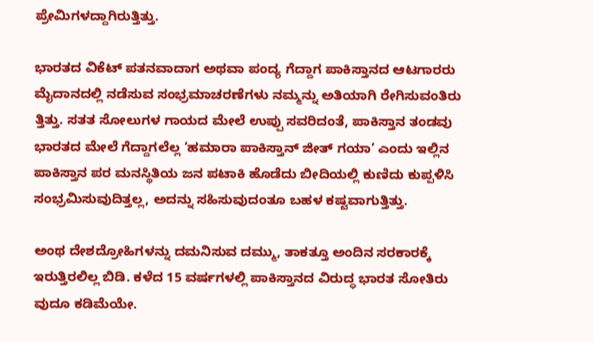ಪ್ರೇಮಿಗಳದ್ದಾಗಿರುತ್ತಿತ್ತು.

ಭಾರತದ ವಿಕೆಟ್ ಪತನವಾದಾಗ ಅಥವಾ ಪಂದ್ಯ ಗೆದ್ದಾಗ ಪಾಕಿಸ್ತಾನದ ಆಟಗಾರರು ಮೈದಾನದಲ್ಲಿ ನಡೆಸುವ ಸಂಭ್ರಮಾಚರಣೆಗಳು ನಮ್ಮನ್ನು ಅತಿಯಾಗಿ ರೇಗಿಸುವಂತಿರು ತ್ತಿತ್ತು. ಸತತ ಸೋಲುಗಳ ಗಾಯದ ಮೇಲೆ ಉಪ್ಪು ಸವರಿದಂತೆ, ಪಾಕಿಸ್ತಾನ ತಂಡವು ಭಾರತದ ಮೇಲೆ ಗೆದ್ದಾಗಲೆಲ್ಲ ‘ಹಮಾರಾ ಪಾಕಿಸ್ತಾನ್ ಜೀತ್ ಗಯಾ’ ಎಂದು ಇಲ್ಲಿನ ಪಾಕಿಸ್ತಾನ ಪರ ಮನಸ್ಥಿತಿಯ ಜನ ಪಟಾಕಿ ಹೊಡೆದು ಬೀದಿಯಲ್ಲಿ ಕುಣಿದು ಕುಪ್ಪಳಿಸಿ ಸಂಭ್ರಮಿಸುವುದಿತ್ತಲ್ಲ, ಅದನ್ನು ಸಹಿಸುವುದಂತೂ ಬಹಳ ಕಷ್ಟವಾಗುತ್ತಿತ್ತು.

ಅಂಥ ದೇಶದ್ರೋಹಿಗಳನ್ನು ದಮನಿಸುವ ದಮ್ಮು, ತಾಕತ್ತೂ ಅಂದಿನ ಸರಕಾರಕ್ಕೆ ಇರುತ್ತಿರಲಿಲ್ಲ ಬಿಡಿ. ಕಳೆದ 15 ವರ್ಷಗಳಲ್ಲಿ ಪಾಕಿಸ್ತಾನದ ವಿರುದ್ಧ ಭಾರತ ಸೋತಿರು ವುದೂ ಕಡಿಮೆಯೇ.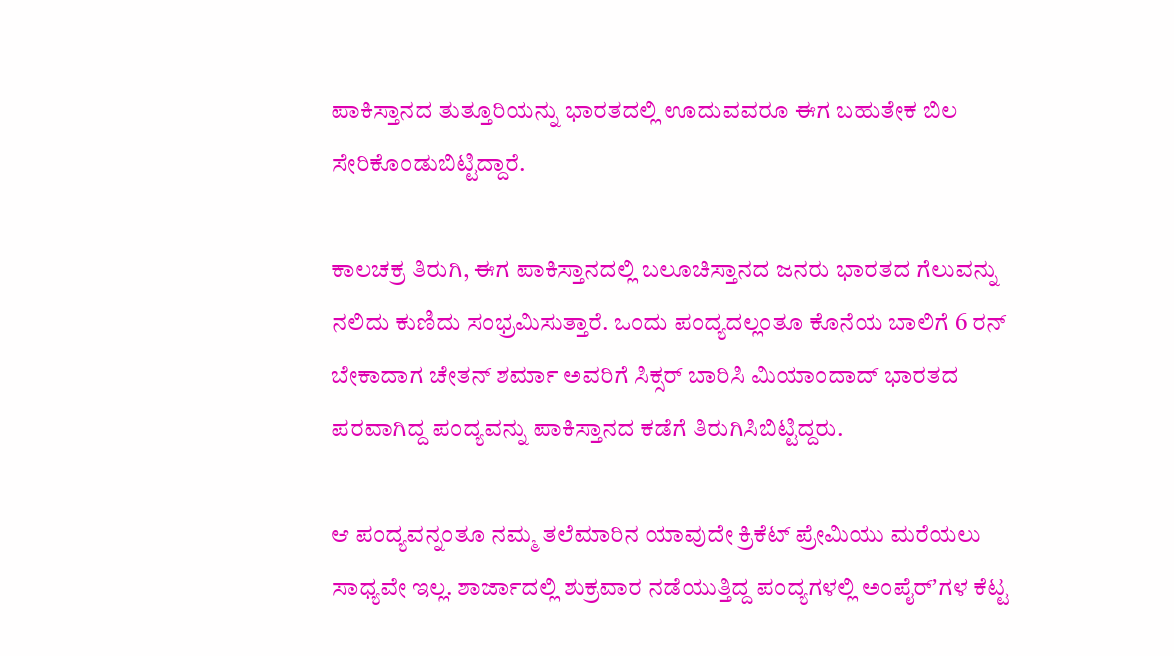ಪಾಕಿಸ್ತಾನದ ತುತ್ತೂರಿಯನ್ನು ಭಾರತದಲ್ಲಿ ಊದುವವರೂ ಈಗ ಬಹುತೇಕ ಬಿಲ ಸೇರಿಕೊಂಡುಬಿಟ್ಟಿದ್ದಾರೆ.

ಕಾಲಚಕ್ರ ತಿರುಗಿ, ಈಗ ಪಾಕಿಸ್ತಾನದಲ್ಲಿ ಬಲೂಚಿಸ್ತಾನದ ಜನರು ಭಾರತದ ಗೆಲುವನ್ನು ನಲಿದು ಕುಣಿದು ಸಂಭ್ರಮಿಸುತ್ತಾರೆ. ಒಂದು ಪಂದ್ಯದಲ್ಲಂತೂ ಕೊನೆಯ ಬಾಲಿಗೆ 6 ರನ್ ಬೇಕಾದಾಗ ಚೇತನ್ ಶರ್ಮಾ ಅವರಿಗೆ ಸಿಕ್ಸರ್ ಬಾರಿಸಿ ಮಿಯಾಂದಾದ್ ಭಾರತದ ಪರವಾಗಿದ್ದ ಪಂದ್ಯವನ್ನು ಪಾಕಿಸ್ತಾನದ ಕಡೆಗೆ ತಿರುಗಿಸಿಬಿಟ್ಟಿದ್ದರು.

ಆ ಪಂದ್ಯವನ್ನಂತೂ ನಮ್ಮ ತಲೆಮಾರಿನ ಯಾವುದೇ ಕ್ರಿಕೆಟ್ ಪ್ರೇಮಿಯು ಮರೆಯಲು ಸಾಧ್ಯವೇ ಇಲ್ಲ. ಶಾರ್ಜಾದಲ್ಲಿ ಶುಕ್ರವಾರ ನಡೆಯುತ್ತಿದ್ದ ಪಂದ್ಯಗಳಲ್ಲಿ ಅಂಪೈರ್ʼಗಳ ಕೆಟ್ಟ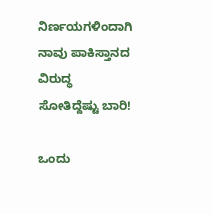ನಿರ್ಣಯಗಳಿಂದಾಗಿ ನಾವು ಪಾಕಿಸ್ತಾನದ ವಿರುದ್ಧ ಸೋತಿದ್ದೆಷ್ಟು ಬಾರಿ!

ಒಂದು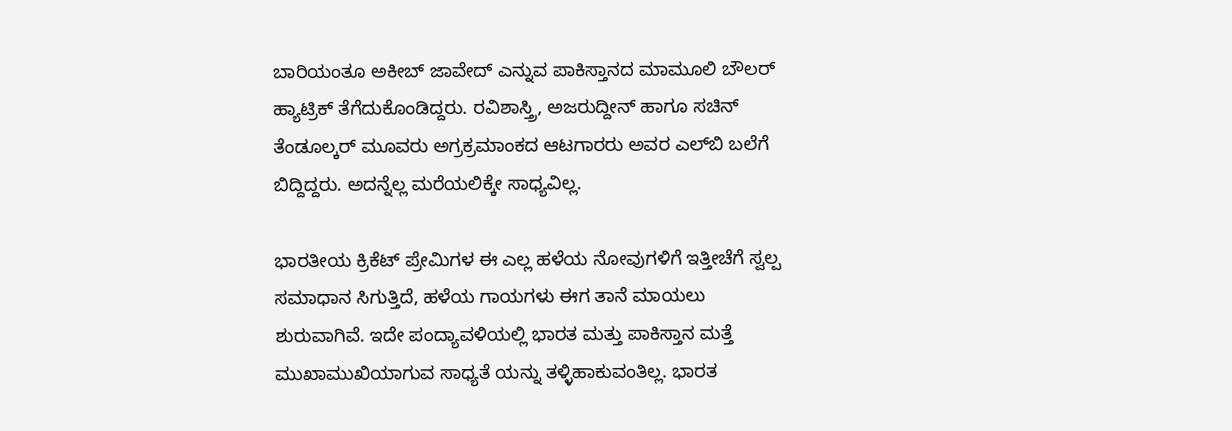ಬಾರಿಯಂತೂ ಅಕೀಬ್ ಜಾವೇದ್ ಎನ್ನುವ ಪಾಕಿಸ್ತಾನದ ಮಾಮೂಲಿ ಬೌಲರ್ ಹ್ಯಾಟ್ರಿಕ್ ತೆಗೆದುಕೊಂಡಿದ್ದರು. ರವಿಶಾಸ್ತ್ರಿ, ಅಜರುದ್ದೀನ್ ಹಾಗೂ ಸಚಿನ್ ತೆಂಡೂಲ್ಕರ್ ಮೂವರು ಅಗ್ರಕ್ರಮಾಂಕದ ಆಟಗಾರರು ಅವರ ಎಲ್‌ಬಿ ಬಲೆಗೆ ಬಿದ್ದಿದ್ದರು. ಅದನ್ನೆಲ್ಲ ಮರೆಯಲಿಕ್ಕೇ ಸಾಧ್ಯವಿಲ್ಲ.

ಭಾರತೀಯ ಕ್ರಿಕೆಟ್ ಪ್ರೇಮಿಗಳ ಈ ಎಲ್ಲ ಹಳೆಯ ನೋವುಗಳಿಗೆ ಇತ್ತೀಚೆಗೆ ಸ್ವಲ್ಪ ಸಮಾಧಾನ ಸಿಗುತ್ತಿದೆ, ಹಳೆಯ ಗಾಯಗಳು ಈಗ ತಾನೆ ಮಾಯಲು ಶುರುವಾಗಿವೆ. ಇದೇ ಪಂದ್ಯಾವಳಿಯಲ್ಲಿ ಭಾರತ ಮತ್ತು ಪಾಕಿಸ್ತಾನ ಮತ್ತೆ ಮುಖಾಮುಖಿಯಾಗುವ ಸಾಧ್ಯತೆ ಯನ್ನು ತಳ್ಳಿಹಾಕುವಂತಿಲ್ಲ. ಭಾರತ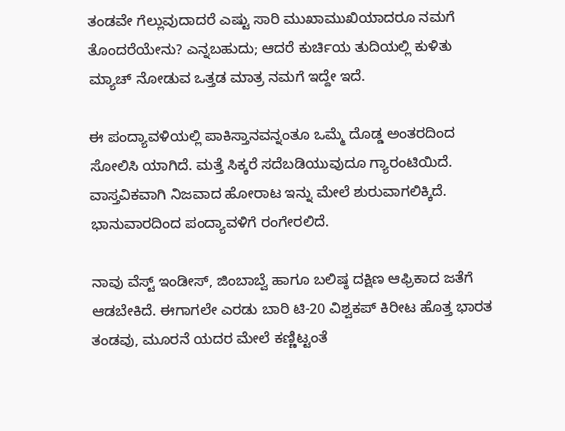ತಂಡವೇ ಗೆಲ್ಲುವುದಾದರೆ ಎಷ್ಟು ಸಾರಿ ಮುಖಾಮುಖಿಯಾದರೂ ನಮಗೆ ತೊಂದರೆಯೇನು? ಎನ್ನಬಹುದು; ಆದರೆ ಕುರ್ಚಿಯ ತುದಿಯಲ್ಲಿ ಕುಳಿತು ಮ್ಯಾಚ್ ನೋಡುವ ಒತ್ತಡ ಮಾತ್ರ ನಮಗೆ ಇದ್ದೇ ಇದೆ.

ಈ ಪಂದ್ಯಾವಳಿಯಲ್ಲಿ ಪಾಕಿಸ್ತಾನವನ್ನಂತೂ ಒಮ್ಮೆ ದೊಡ್ಡ ಅಂತರದಿಂದ ಸೋಲಿಸಿ ಯಾಗಿದೆ. ಮತ್ತೆ ಸಿಕ್ಕರೆ ಸದೆಬಡಿಯುವುದೂ ಗ್ಯಾರಂಟಿಯಿದೆ. ವಾಸ್ತವಿಕವಾಗಿ ನಿಜವಾದ ಹೋರಾಟ ಇನ್ನು ಮೇಲೆ ಶುರುವಾಗಲಿಕ್ಕಿದೆ. ಭಾನುವಾರದಿಂದ ಪಂದ್ಯಾವಳಿಗೆ ರಂಗೇರಲಿದೆ.

ನಾವು ವೆಸ್ಟ್ ಇಂಡೀಸ್, ಜಿಂಬಾಬ್ವೆ ಹಾಗೂ ಬಲಿಷ್ಠ ದಕ್ಷಿಣ ಆಫ್ರಿಕಾದ ಜತೆಗೆ ಆಡಬೇಕಿದೆ. ಈಗಾಗಲೇ ಎರಡು ಬಾರಿ ಟಿ-20 ವಿಶ್ವಕಪ್ ಕಿರೀಟ ಹೊತ್ತ ಭಾರತ ತಂಡವು, ಮೂರನೆ ಯದರ ಮೇಲೆ ಕಣ್ಣಿಟ್ಟಂತೆ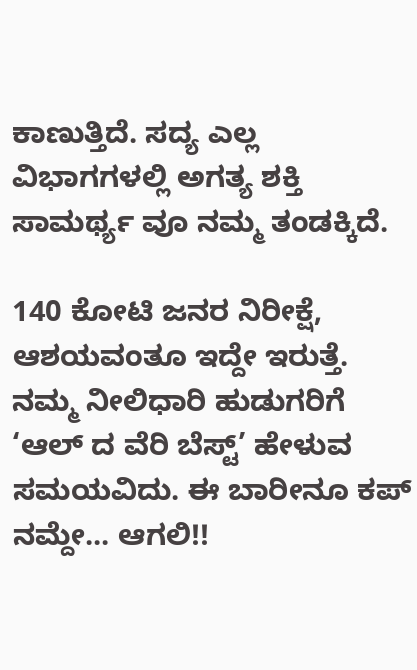ಕಾಣುತ್ತಿದೆ. ಸದ್ಯ ಎಲ್ಲ ವಿಭಾಗಗಳಲ್ಲಿ ಅಗತ್ಯ ಶಕ್ತಿ ಸಾಮರ್ಥ್ಯ ವೂ ನಮ್ಮ ತಂಡಕ್ಕಿದೆ.

140 ಕೋಟಿ ಜನರ ನಿರೀಕ್ಷೆ, ಆಶಯವಂತೂ ಇದ್ದೇ ಇರುತ್ತೆ. ನಮ್ಮ ನೀಲಿಧಾರಿ ಹುಡುಗರಿಗೆ ‘ಆಲ್ ದ ವೆರಿ ಬೆಸ್ಟ್’ ಹೇಳುವ ಸಮಯವಿದು. ಈ ಬಾರೀನೂ ಕಪ್ ನಮ್ದೇ... ಆಗಲಿ!!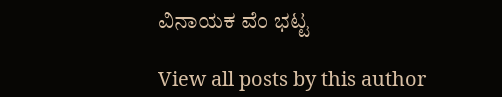ವಿನಾಯಕ ವೆಂ ಭಟ್ಟ

View all posts by this author